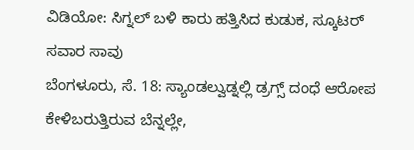ವಿಡಿಯೋ: ಸಿಗ್ನಲ್ ಬಳಿ ಕಾರು ಹತ್ತಿಸಿದ ಕುಡುಕ, ಸ್ಕೂಟರ್ ಸವಾರ ಸಾವು
ಬೆಂಗಳೂರು, ಸೆ. 18: ಸ್ಯಾಂಡಲ್ವುಡ್ನಲ್ಲಿ ಡ್ರಗ್ಸ್ ದಂಧೆ ಆರೋಪ ಕೇಳಿಬರುತ್ತಿರುವ ಬೆನ್ನಲ್ಲೇ,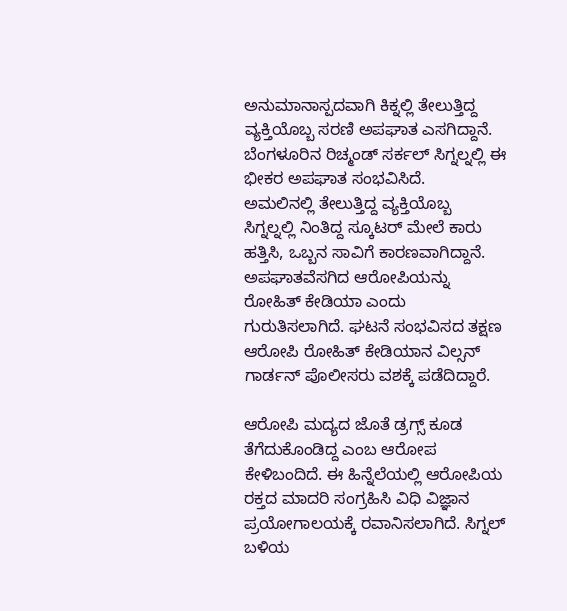ಅನುಮಾನಾಸ್ಪದವಾಗಿ ಕಿಕ್ನಲ್ಲಿ ತೇಲುತ್ತಿದ್ದ ವ್ಯಕ್ತಿಯೊಬ್ಬ ಸರಣಿ ಅಪಘಾತ ಎಸಗಿದ್ದಾನೆ. ಬೆಂಗಳೂರಿನ ರಿಚ್ಮಂಡ್ ಸರ್ಕಲ್ ಸಿಗ್ನಲ್ನಲ್ಲಿ ಈ ಭೀಕರ ಅಪಘಾತ ಸಂಭವಿಸಿದೆ.
ಅಮಲಿನಲ್ಲಿ ತೇಲುತ್ತಿದ್ದ ವ್ಯಕ್ತಿಯೊಬ್ಬ ಸಿಗ್ನಲ್ನಲ್ಲಿ ನಿಂತಿದ್ದ ಸ್ಕೂಟರ್ ಮೇಲೆ ಕಾರು ಹತ್ತಿಸಿ, ಒಬ್ಬನ ಸಾವಿಗೆ ಕಾರಣವಾಗಿದ್ದಾನೆ. ಅಪಘಾತವೆಸಗಿದ ಆರೋಪಿಯನ್ನು ರೋಹಿತ್ ಕೇಡಿಯಾ ಎಂದು ಗುರುತಿಸಲಾಗಿದೆ. ಘಟನೆ ಸಂಭವಿಸದ ತಕ್ಷಣ ಆರೋಪಿ ರೋಹಿತ್ ಕೇಡಿಯಾನ ವಿಲ್ಸನ್ ಗಾರ್ಡನ್ ಪೊಲೀಸರು ವಶಕ್ಕೆ ಪಡೆದಿದ್ದಾರೆ.

ಆರೋಪಿ ಮದ್ಯದ ಜೊತೆ ಡ್ರಗ್ಸ್ ಕೂಡ ತೆಗೆದುಕೊಂಡಿದ್ದ ಎಂಬ ಆರೋಪ ಕೇಳಿಬಂದಿದೆ. ಈ ಹಿನ್ನೆಲೆಯಲ್ಲಿ ಆರೋಪಿಯ ರಕ್ತದ ಮಾದರಿ ಸಂಗ್ರಹಿಸಿ ವಿಧಿ ವಿಜ್ಞಾನ ಪ್ರಯೋಗಾಲಯಕ್ಕೆ ರವಾನಿಸಲಾಗಿದೆ. ಸಿಗ್ನಲ್ ಬಳಿಯ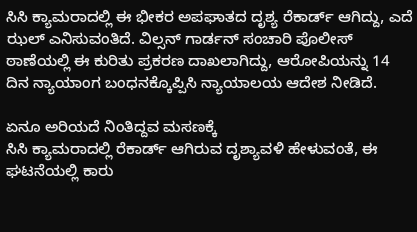ಸಿಸಿ ಕ್ಯಾಮರಾದಲ್ಲಿ ಈ ಭೀಕರ ಅಪಘಾತದ ದೃಶ್ಯ ರೆಕಾರ್ಡ್ ಆಗಿದ್ದು, ಎದೆ ಝಲ್ ಎನಿಸುವಂತಿದೆ. ವಿಲ್ಸನ್ ಗಾರ್ಡನ್ ಸಂಚಾರಿ ಪೊಲೀಸ್ ಠಾಣೆಯಲ್ಲಿ ಈ ಕುರಿತು ಪ್ರಕರಣ ದಾಖಲಾಗಿದ್ದು, ಆರೋಪಿಯನ್ನು 14 ದಿನ ನ್ಯಾಯಾಂಗ ಬಂಧನಕ್ಕೊಪ್ಪಿಸಿ ನ್ಯಾಯಾಲಯ ಆದೇಶ ನೀಡಿದೆ.

ಏನೂ ಅರಿಯದೆ ನಿಂತಿದ್ದವ ಮಸಣಕ್ಕೆ
ಸಿಸಿ ಕ್ಯಾಮರಾದಲ್ಲಿ ರೆಕಾರ್ಡ್ ಆಗಿರುವ ದೃಶ್ಯಾವಳಿ ಹೇಳುವಂತೆ, ಈ ಘಟನೆಯಲ್ಲಿ ಕಾರು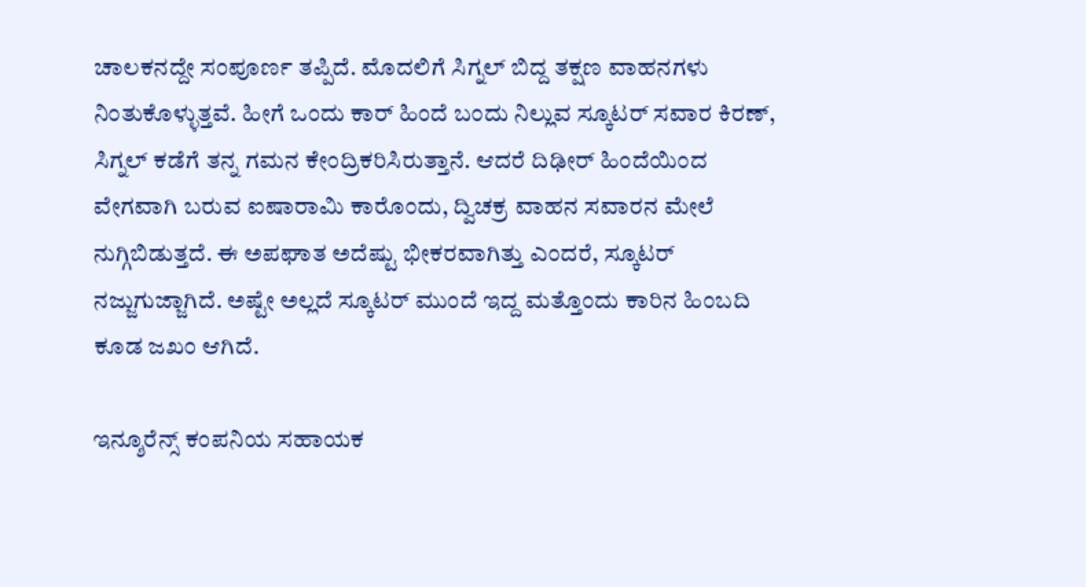ಚಾಲಕನದ್ದೇ ಸಂಪೂರ್ಣ ತಪ್ಪಿದೆ. ಮೊದಲಿಗೆ ಸಿಗ್ನಲ್ ಬಿದ್ದ ತಕ್ಷಣ ವಾಹನಗಳು ನಿಂತುಕೊಳ್ಳುತ್ತವೆ. ಹೀಗೆ ಒಂದು ಕಾರ್ ಹಿಂದೆ ಬಂದು ನಿಲ್ಲುವ ಸ್ಕೂಟರ್ ಸವಾರ ಕಿರಣ್, ಸಿಗ್ನಲ್ ಕಡೆಗೆ ತನ್ನ ಗಮನ ಕೇಂದ್ರಿಕರಿಸಿರುತ್ತಾನೆ. ಆದರೆ ದಿಢೀರ್ ಹಿಂದೆಯಿಂದ ವೇಗವಾಗಿ ಬರುವ ಐಷಾರಾಮಿ ಕಾರೊಂದು, ದ್ವಿಚಕ್ರ ವಾಹನ ಸವಾರನ ಮೇಲೆ ನುಗ್ಗಿಬಿಡುತ್ತದೆ. ಈ ಅಪಘಾತ ಅದೆಷ್ಟು ಭೀಕರವಾಗಿತ್ತು ಎಂದರೆ, ಸ್ಕೂಟರ್ ನಜ್ಜುಗುಜ್ಜಾಗಿದೆ. ಅಷ್ಟೇ ಅಲ್ಲದೆ ಸ್ಕೂಟರ್ ಮುಂದೆ ಇದ್ದ ಮತ್ತೊಂದು ಕಾರಿನ ಹಿಂಬದಿ ಕೂಡ ಜಖಂ ಆಗಿದೆ.

ಇನ್ಶೂರೆನ್ಸ್ ಕಂಪನಿಯ ಸಹಾಯಕ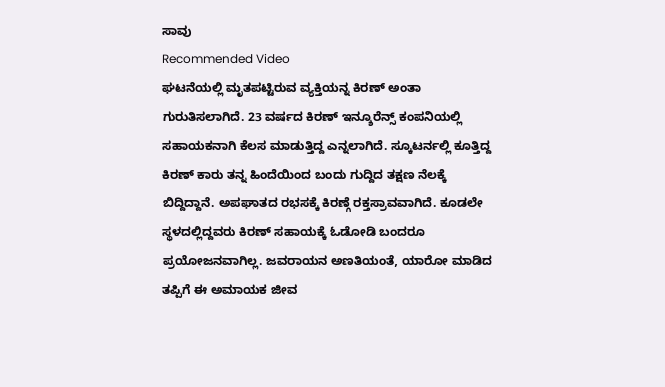ಸಾವು
Recommended Video
ಘಟನೆಯಲ್ಲಿ ಮೃತಪಟ್ಟಿರುವ ವ್ಯಕ್ತಿಯನ್ನ ಕಿರಣ್ ಅಂತಾ ಗುರುತಿಸಲಾಗಿದೆ. 23 ವರ್ಷದ ಕಿರಣ್ ಇನ್ಶೂರೆನ್ಸ್ ಕಂಪನಿಯಲ್ಲಿ ಸಹಾಯಕನಾಗಿ ಕೆಲಸ ಮಾಡುತ್ತಿದ್ದ ಎನ್ನಲಾಗಿದೆ. ಸ್ಕೂಟರ್ನಲ್ಲಿ ಕೂತ್ತಿದ್ದ ಕಿರಣ್ ಕಾರು ತನ್ನ ಹಿಂದೆಯಿಂದ ಬಂದು ಗುದ್ದಿದ ತಕ್ಷಣ ನೆಲಕ್ಕೆ ಬಿದ್ದಿದ್ದಾನೆ. ಅಪಘಾತದ ರಭಸಕ್ಕೆ ಕಿರಣ್ಗೆ ರಕ್ತಸ್ರಾವವಾಗಿದೆ. ಕೂಡಲೇ ಸ್ಥಳದಲ್ಲಿದ್ದವರು ಕಿರಣ್ ಸಹಾಯಕ್ಕೆ ಓಡೋಡಿ ಬಂದರೂ ಪ್ರಯೋಜನವಾಗಿಲ್ಲ. ಜವರಾಯನ ಅಣತಿಯಂತೆ, ಯಾರೋ ಮಾಡಿದ ತಪ್ಪಿಗೆ ಈ ಅಮಾಯಕ ಜೀವ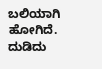ಬಲಿಯಾಗಿ ಹೋಗಿದೆ. ದುಡಿದು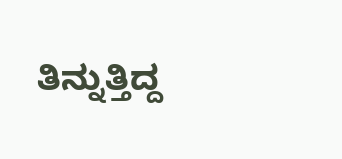ತಿನ್ನುತ್ತಿದ್ದ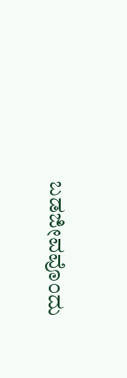ಬಡಜೀವವೊಂದು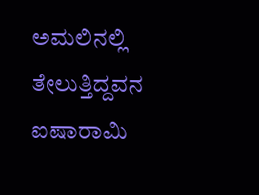ಅಮಲಿನಲ್ಲಿ ತೇಲುತ್ತಿದ್ದವನ ಐಷಾರಾಮಿ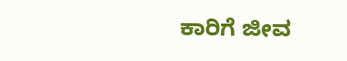ಕಾರಿಗೆ ಜೀವ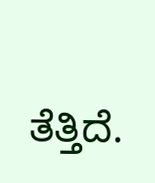ತೆತ್ತಿದೆ.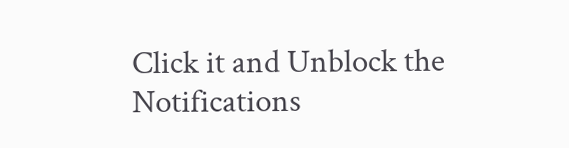Click it and Unblock the Notifications